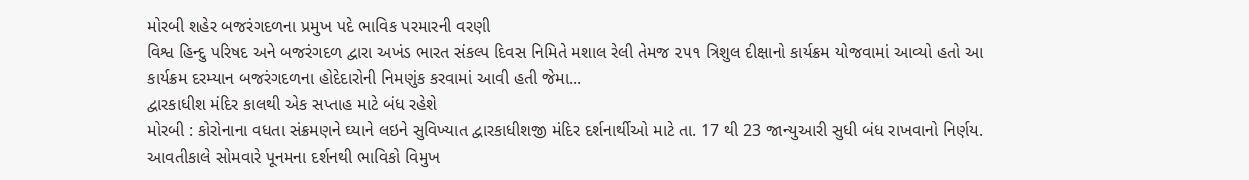મોરબી શહેર બજરંગદળના પ્રમુખ પદે ભાવિક પરમારની વરણી
વિશ્વ હિન્દુ પરિષદ અને બજરંગદળ દ્વારા અખંડ ભારત સંકલ્પ દિવસ નિમિતે મશાલ રેલી તેમજ ૨૫૧ ત્રિશુલ દીક્ષાનો કાર્યક્રમ યોજવામાં આવ્યો હતો આ કાર્યક્રમ દરમ્યાન બજરંગદળના હોદેદારોની નિમણુંક કરવામાં આવી હતી જેમા...
દ્વારકાધીશ મંદિર કાલથી એક સપ્તાહ માટે બંધ રહેશે
મોરબી : કોરોનાના વધતા સંક્રમણને ઘ્યાને લઇને સુવિખ્યાત દ્વારકાધીશજી મંદિર દર્શનાર્થીઓ માટે તા. 17 થી 23 જાન્યુઆરી સુધી બંધ રાખવાનો નિર્ણય.
આવતીકાલે સોમવારે પૂનમના દર્શનથી ભાવિકો વિમુખ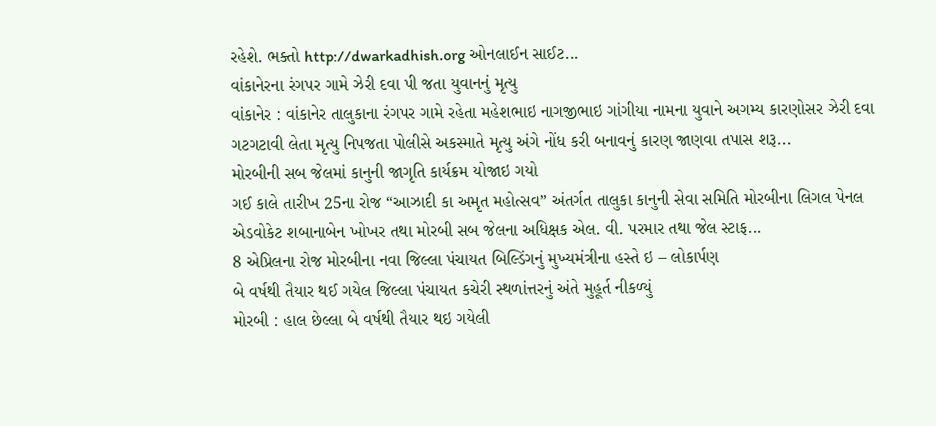રહેશે. ભક્તો http://dwarkadhish.org ઓનલાઈન સાઈટ...
વાંકાનેરના રંગપર ગામે ઝેરી દવા પી જતા યુવાનનું મૃત્યુ
વાંકાનેર : વાંકાનેર તાલુકાના રંગપર ગામે રહેતા મહેશભાઇ નાગજીભાઇ ગાંગીયા નામના યુવાને અગમ્ય કારણોસર ઝેરી દવા ગટગટાવી લેતા મૃત્યુ નિપજતા પોલીસે અકસ્માતે મૃત્યુ અંગે નોંધ કરી બનાવનું કારણ જાણવા તપાસ શરૂ...
મોરબીની સબ જેલમાં કાનુની જાગૃતિ કાર્યક્રમ યોજાઇ ગયો
ગઈ કાલે તારીખ 25ના રોજ “આઝાદી કા અમૃત મહોત્સવ” અંતર્ગત તાલુકા કાનુની સેવા સમિતિ મોરબીના લિગલ પેનલ એડવોકેટ શબાનાબેન ખોખર તથા મોરબી સબ જેલના અધિક્ષક એલ. વી. પરમાર તથા જેલ સ્ટાફ...
8 એપ્રિલના રોજ મોરબીના નવા જિલ્લા પંચાયત બિલ્ડિંગનું મુખ્યમંત્રીના હસ્તે ઇ – લોકાર્પણ
બે વર્ષથી તૈયાર થઈ ગયેલ જિલ્લા પંચાયત કચેરી સ્થળાંત્તરનું અંતે મુહૂર્ત નીકળ્યું
મોરબી : હાલ છેલ્લા બે વર્ષથી તૈયાર થઇ ગયેલી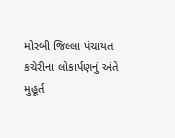મોરબી જિલ્લા પંચાયત કચેરીના લોકાર્પણનું અંતે મુહૂર્ત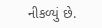નીકળ્યું છે.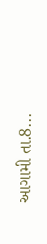આગામી તા.8...